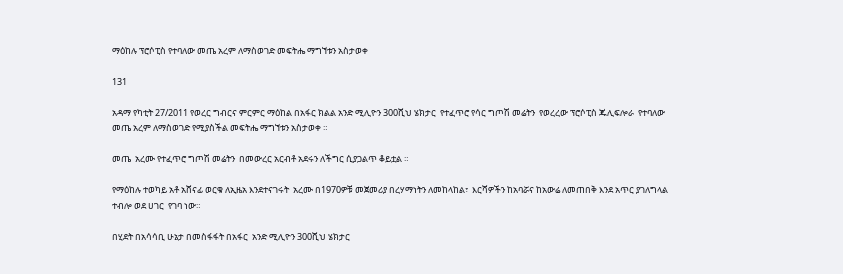ማዕከሉ ፕሮሶፒስ የተባለው መጤ አረም ለማስወገድ መፍትሔ ማግኘቱን አስታወቀ

131

አዳማ የካቲት 27/2011 የወረር ግብርና ምርምር ማዕከል በአፋር ክልል አንድ ሚሊዮን 300ሺህ ሄክታር  የተፈጥሮ የሳር ግጦሽ መሬትን  የወረረው ፕሮሶፒስ ጁሊፍሎራ  የተባለው መጤ አረም ለማስወገድ የሚያስችል መፍትሔ ማግኘቱን አስታወቀ ።

መጤ  አረሙ የተፈጥሮ ግጦሽ መሬትን  በመውረር አርብቶ አደሩን ለችግር ሲያጋልጥ ቆይቷል ።

የማዕከሉ ተወካይ አቶ አሸናፊ ወርቁ ለኢዜአ እንደተናገሩት  አረሙ በ1970ዎቹ መጀመሪያ በረሃማነትን ለመከላከል፣  እርሻዎችን ከአባሯና ከአውሬ ለመጠበቅ እንደ አጥር ያገለግላል ተብሎ ወደ ሀገር  የገባ ነው።

በሂደት በአሳሳቢ ሁኔታ በመስፋፋት በአፋር  አንድ ሚሊዮን 300ሺህ ሄክታር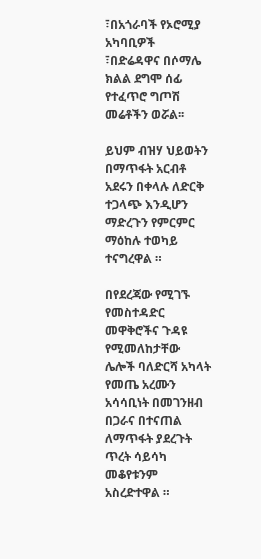፣በአጎራባች የኦሮሚያ አካባቢዎች ፣በድሬዳዋና በሶማሌ ክልል ደግሞ ሰፊ የተፈጥሮ ግጦሽ መሬቶችን ወሯል፡፡

ይህም ብዝሃ ህይወትን በማጥፋት አርብቶ አደሩን በቀላሉ ለድርቅ ተጋላጭ እንዲሆን ማድረጉን የምርምር ማዕከሉ ተወካይ ተናግረዋል ።

በየደረጃው የሚገኙ  የመስተዳድር መዋቅሮችና ጉዳዩ የሚመለከታቸው ሌሎች ባለድርሻ አካላት የመጤ አረሙን አሳሳቢነት በመገንዘብ በጋራና በተናጠል ለማጥፋት ያደረጉት ጥረት ሳይሳካ መቆየቱንም  አስረድተዋል ።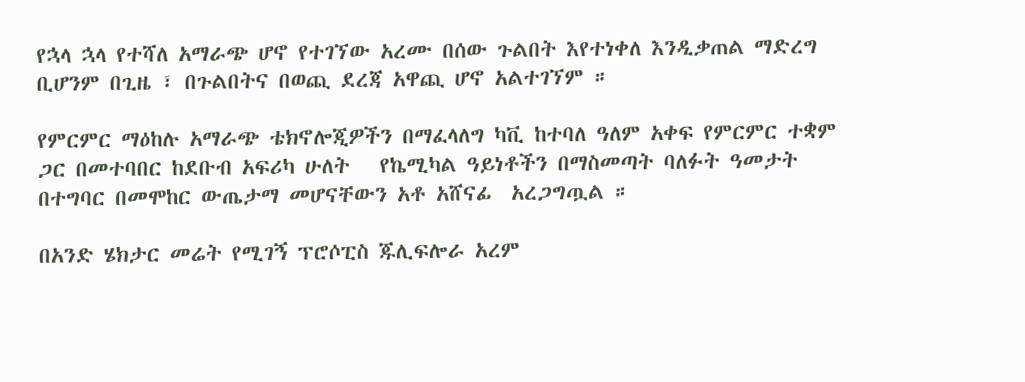የኋላ ኋላ የተሻለ አማራጭ ሆኖ የተገኘው አረሙ በሰው ጉልበት እየተነቀለ እንዲቃጠል ማድረግ  ቢሆንም በጊዜ ፣ በጉልበትና በወጪ ደረጃ አዋጪ ሆኖ አልተገኘም ።

የምርምር ማዕከሉ አማራጭ ቴክኖሎጂዎችን በማፈላለግ ካቪ ከተባለ ዓለም አቀፍ የምርምር ተቋም  ጋር በመተባበር ከደቡብ አፍሪካ ሁለት   የኬሚካል ዓይነቶችን በማስመጣት ባለፉት ዓመታት በተግባር በመሞከር ውጤታማ መሆናቸውን አቶ አሸናፊ  አረጋግጧል ።

በአንድ ሄክታር መሬት የሚገኝ ፕሮሶፒስ ጁሊፍሎራ አረም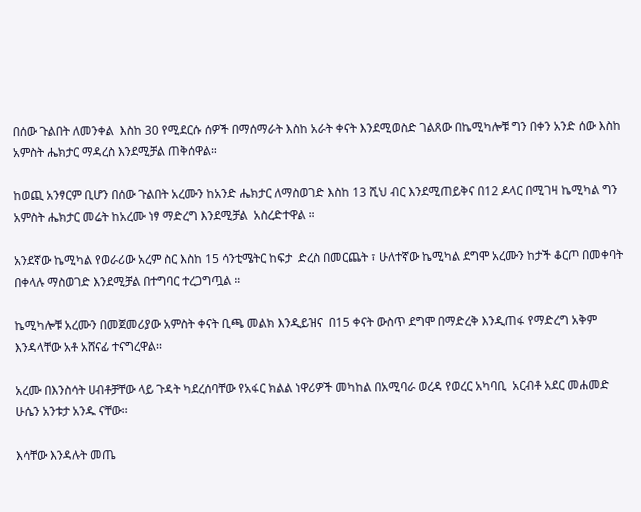በሰው ጉልበት ለመንቀል  እስከ 30 የሚደርሱ ሰዎች በማሰማራት እስከ አራት ቀናት እንደሚወስድ ገልጸው በኬሚካሎቹ ግን በቀን አንድ ሰው እስከ አምስት ሔክታር ማዳረስ እንደሚቻል ጠቅሰዋል።

ከወጪ አንፃርም ቢሆን በሰው ጉልበት አረሙን ከአንድ ሔክታር ለማስወገድ እስከ 13 ሺህ ብር እንደሚጠይቅና በ12 ዶላር በሚገዛ ኬሚካል ግን አምስት ሔክታር መሬት ከአረሙ ነፃ ማድረግ እንደሚቻል  አስረድተዋል ።

አንደኛው ኬሚካል የወራሪው አረም ስር እስከ 15 ሳንቲሜትር ከፍታ  ድረስ በመርጨት ፣ ሁለተኛው ኬሚካል ደግሞ አረሙን ከታች ቆርጦ በመቀባት በቀላሉ ማስወገድ እንደሚቻል በተግባር ተረጋግጧል ።

ኬሚካሎቹ አረሙን በመጀመሪያው አምስት ቀናት ቢጫ መልክ እንዲይዝና  በ15 ቀናት ውስጥ ደግሞ በማድረቅ እንዲጠፋ የማድረግ አቅም እንዳላቸው አቶ አሸናፊ ተናግረዋል፡፡

አረሙ በእንስሳት ሀብቶቻቸው ላይ ጉዳት ካደረሰባቸው የአፋር ክልል ነዋሪዎች መካከል በአሚባራ ወረዳ የወረር አካባቢ  አርብቶ አደር መሐመድ ሁሴን አንቱታ አንዱ ናቸው፡፡

እሳቸው እንዳሉት መጤ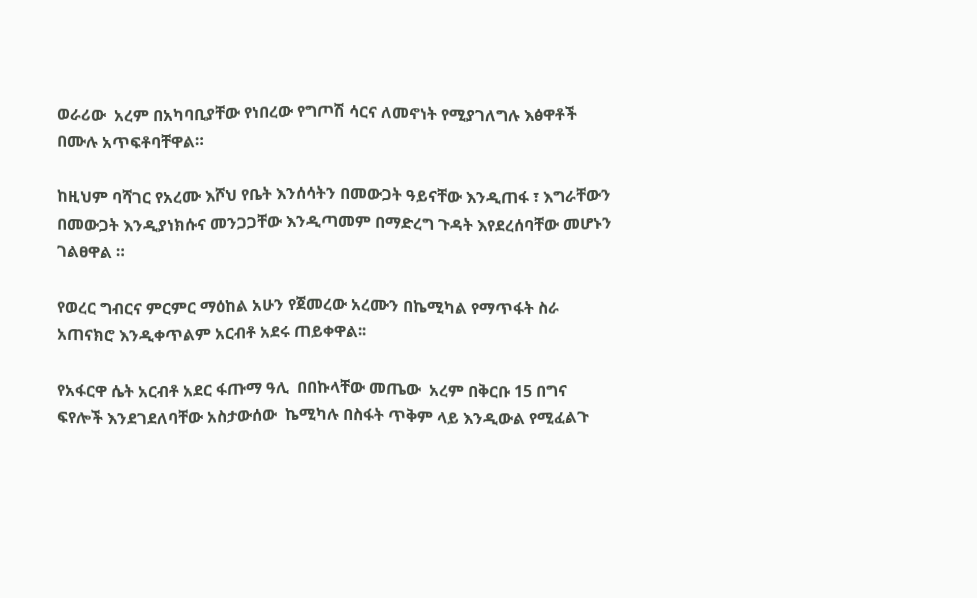ወራሪው  አረም በአካባቢያቸው የነበረው የግጦሽ ሳርና ለመኖነት የሚያገለግሉ እፅዋቶች በሙሉ አጥፍቶባቸዋል።

ከዚህም ባሻገር የአረሙ እሾህ የቤት እንሰሳትን በመውጋት ዓይናቸው እንዲጠፋ ፣ እግራቸውን በመውጋት እንዲያነክሱና መንጋጋቸው እንዲጣመም በማድረግ ጉዳት እየደረሰባቸው መሆኑን ገልፀዋል ።

የወረር ግብርና ምርምር ማዕከል አሁን የጀመረው አረሙን በኬሚካል የማጥፋት ስራ አጠናክሮ እንዲቀጥልም አርብቶ አደሩ ጠይቀዋል፡፡

የአፋርዋ ሴት አርብቶ አደር ፋጡማ ዓሊ  በበኩላቸው መጤው  አረም በቅርቡ 15 በግና ፍየሎች እንደገደለባቸው አስታውሰው  ኬሚካሉ በስፋት ጥቅም ላይ እንዲውል የሚፈልጉ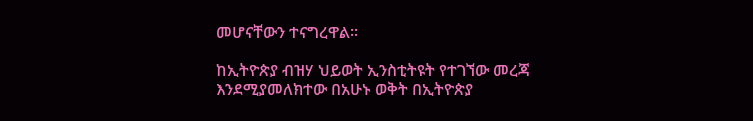መሆናቸውን ተናግረዋል፡፡

ከኢትዮጵያ ብዝሃ ህይወት ኢንስቲትዩት የተገኘው መረጃ እንደሚያመለክተው በአሁኑ ወቅት በኢትዮጵያ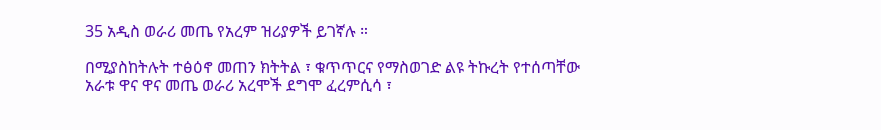35 አዲስ ወራሪ መጤ የአረም ዝሪያዎች ይገኛሉ ።

በሚያስከትሉት ተፅዕኖ መጠን ክትትል ፣ ቁጥጥርና የማስወገድ ልዩ ትኩረት የተሰጣቸው አራቱ ዋና ዋና መጤ ወራሪ አረሞች ደግሞ ፈረምሲሳ ፣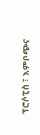ፕሮሶፒስ ፣ እምቦጭና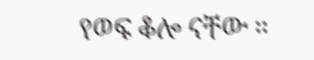የወፍ ቆሎ ናቸው ።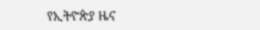የኢትዮጵያ ዜና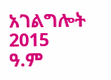አገልግሎት
2015
ዓ.ም